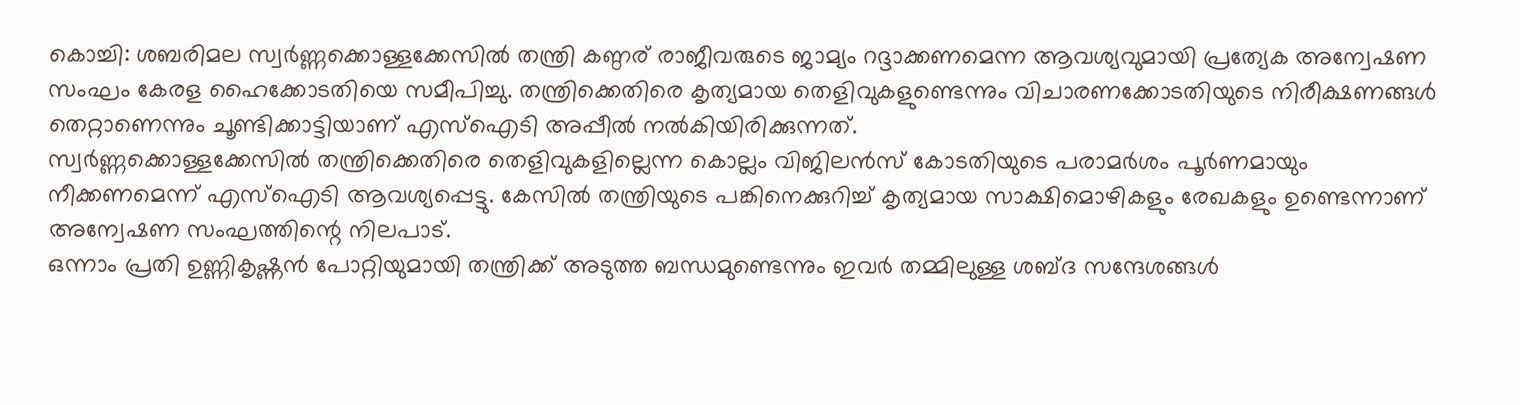കൊച്ചി: ശബരിമല സ്വർണ്ണക്കൊള്ളക്കേസിൽ തന്ത്രി കണ്ഠര് രാജീവരുടെ ജാമ്യം റദ്ദാക്കണമെന്ന ആവശ്യവുമായി പ്രത്യേക അന്വേഷണ സംഘം കേരള ഹൈക്കോടതിയെ സമീപിച്ചു. തന്ത്രിക്കെതിരെ കൃത്യമായ തെളിവുകളുണ്ടെന്നും വിചാരണക്കോടതിയുടെ നിരീക്ഷണങ്ങൾ തെറ്റാണെന്നും ചൂണ്ടിക്കാട്ടിയാണ് എസ്ഐടി അപ്പീൽ നൽകിയിരിക്കുന്നത്.
സ്വർണ്ണക്കൊള്ളക്കേസിൽ തന്ത്രിക്കെതിരെ തെളിവുകളില്ലെന്ന കൊല്ലം വിജിലൻസ് കോടതിയുടെ പരാമർശം പൂർണമായും നീക്കണമെന്ന് എസ്ഐടി ആവശ്യപ്പെട്ടു. കേസിൽ തന്ത്രിയുടെ പങ്കിനെക്കുറിച്ച് കൃത്യമായ സാക്ഷിമൊഴികളും രേഖകളും ഉണ്ടെന്നാണ് അന്വേഷണ സംഘത്തിന്റെ നിലപാട്.
ഒന്നാം പ്രതി ഉണ്ണികൃഷ്ണൻ പോറ്റിയുമായി തന്ത്രിക്ക് അടുത്ത ബന്ധമുണ്ടെന്നും ഇവർ തമ്മിലുള്ള ശബ്ദ സന്ദേശങ്ങൾ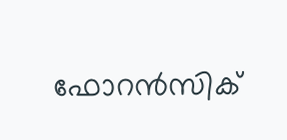ഫോറൻസിക്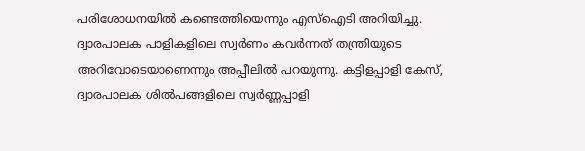പരിശോധനയിൽ കണ്ടെത്തിയെന്നും എസ്ഐടി അറിയിച്ചു. ദ്വാരപാലക പാളികളിലെ സ്വർണം കവർന്നത് തന്ത്രിയുടെ അറിവോടെയാണെന്നും അപ്പീലിൽ പറയുന്നു. കട്ടിളപ്പാളി കേസ്, ദ്വാരപാലക ശിൽപങ്ങളിലെ സ്വർണ്ണപ്പാളി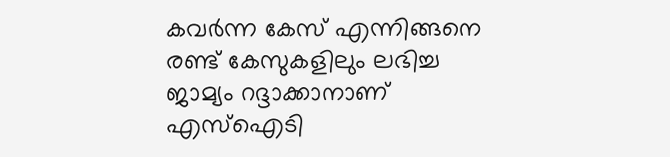കവർന്ന കേസ് എന്നിങ്ങനെ രണ്ട് കേസുകളിലും ലഭിച്ച ജാമ്യം റദ്ദാക്കാനാണ് എസ്ഐടി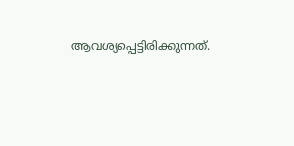ആവശ്യപ്പെട്ടിരിക്കുന്നത്.